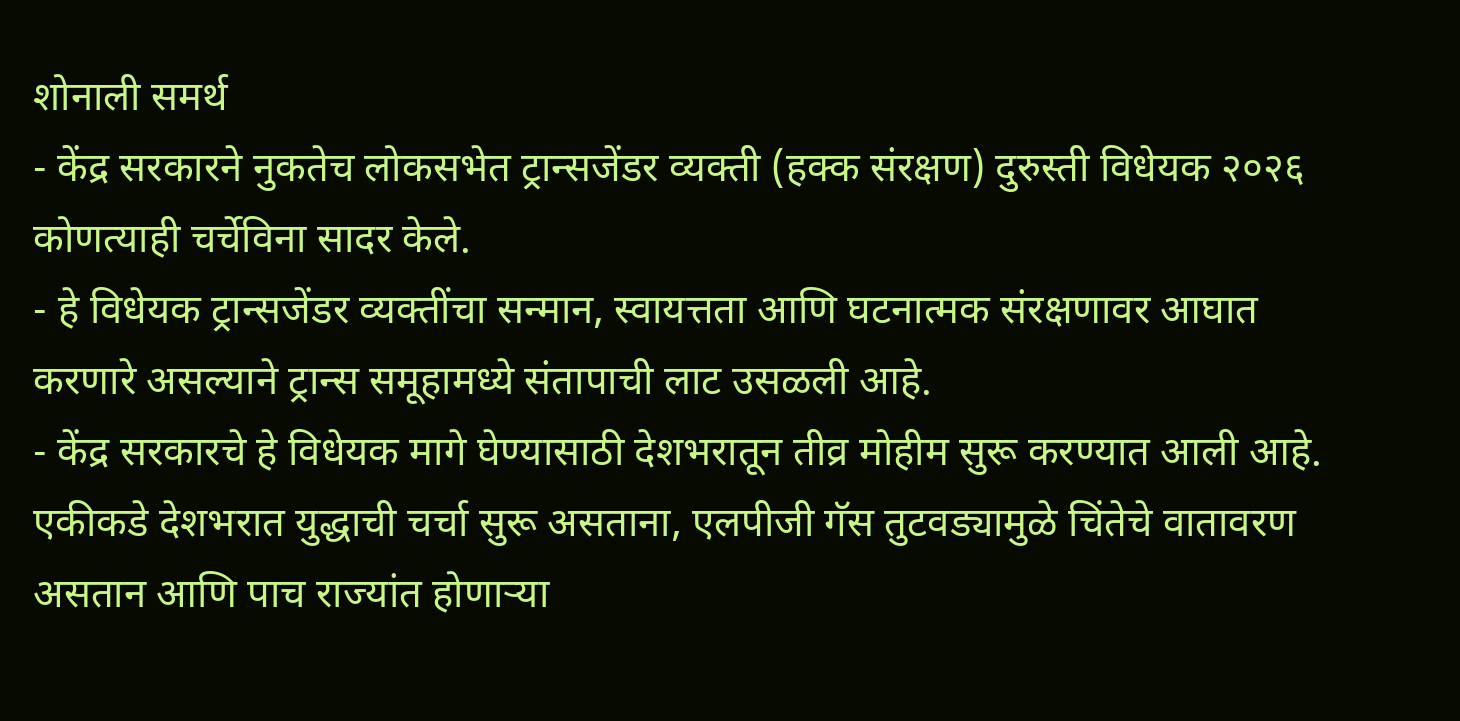शोनाली समर्थ
- केंद्र सरकारने नुकतेच लोकसभेत ट्रान्सजेंडर व्यक्ती (हक्क संरक्षण) दुरुस्ती विधेयक २०२६ कोणत्याही चर्चेविना सादर केले.
- हे विधेयक ट्रान्सजेंडर व्यक्तींचा सन्मान, स्वायत्तता आणि घटनात्मक संरक्षणावर आघात करणारे असल्याने ट्रान्स समूहामध्ये संतापाची लाट उसळली आहे.
- केंद्र सरकारचे हे विधेयक मागे घेण्यासाठी देशभरातून तीव्र मोहीम सुरू करण्यात आली आहे.
एकीकडे देशभरात युद्धाची चर्चा सुरू असताना, एलपीजी गॅस तुटवड्यामुळे चिंतेचे वातावरण असतान आणि पाच राज्यांत होणाऱ्या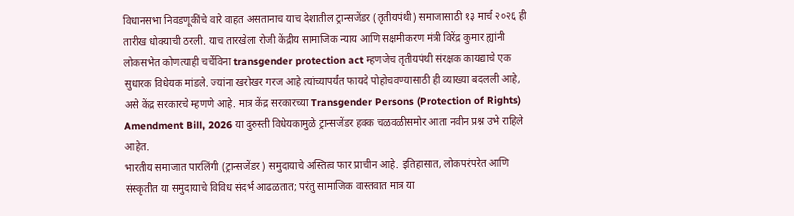विधानसभा निवडणूकींचे वारे वाहत असतानाच याच देशातील ट्रान्सजेंडर (तृतीयपंथी) समाजासाठी १३ मार्च २०२६ ही तारीख धोक्याची ठरली. याच तारखेला रोजी केंद्रीय सामाजिक न्याय आणि सक्षमीकरण मंत्री विरेंद्र कुमार ह्यांनी लोकसभेत कोणत्याही चर्चेविना transgender protection act म्हणजेच तृतीयपंथी संरक्षक कायद्याचे एक सुधारक विधेयक मांडले. ज्यांना खरोखर गरज आहे त्यांच्यापर्यंत फायदे पोहोचवण्यासाठी ही व्याख्या बदलली आहे, असे केंद्र सरकारचे म्हणणे आहे. मात्र केंद्र सरकारच्या Transgender Persons (Protection of Rights) Amendment Bill, 2026 या दुरुस्ती विधेयकामुळे ट्रान्सजेंडर हक्क चळवळीसमोर आता नवीन प्रश्न उभे राहिले आहेत.
भारतीय समाजात पारलिंगी (ट्रान्सजेंडर) समुदायाचे अस्तित्व फार प्राचीन आहे. इतिहासात, लोकपरंपरेत आणि संस्कृतीत या समुदायाचे विविध संदर्भ आढळतात; परंतु सामाजिक वास्तवात मात्र या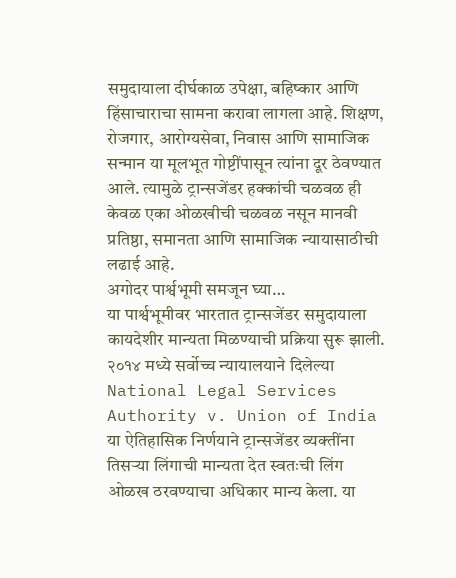समुदायाला दीर्घकाळ उपेक्षा, बहिष्कार आणि हिंसाचाराचा सामना करावा लागला आहे. शिक्षण, रोजगार, आरोग्यसेवा, निवास आणि सामाजिक सन्मान या मूलभूत गोष्टींपासून त्यांना दूर ठेवण्यात आले. त्यामुळे ट्रान्सजेंडर हक्कांची चळवळ ही केवळ एका ओळखीची चळवळ नसून मानवी प्रतिष्ठा, समानता आणि सामाजिक न्यायासाठीची लढाई आहे.
अगोदर पार्श्वभूमी समजून घ्या…
या पार्श्वभूमीवर भारतात ट्रान्सजेंडर समुदायाला कायदेशीर मान्यता मिळण्याची प्रक्रिया सुरू झाली. २०१४ मध्ये सर्वोच्च न्यायालयाने दिलेल्या National Legal Services Authority v. Union of India या ऐतिहासिक निर्णयाने ट्रान्सजेंडर व्यक्तींना तिसऱ्या लिंगाची मान्यता देत स्वतःची लिंग ओळख ठरवण्याचा अधिकार मान्य केला. या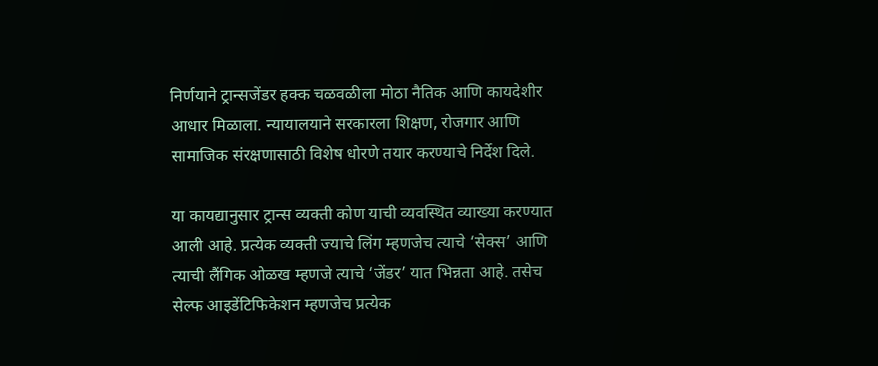निर्णयाने ट्रान्सजेंडर हक्क चळवळीला मोठा नैतिक आणि कायदेशीर आधार मिळाला. न्यायालयाने सरकारला शिक्षण, रोजगार आणि सामाजिक संरक्षणासाठी विशेष धोरणे तयार करण्याचे निर्देश दिले.

या कायद्यानुसार ट्रान्स व्यक्ती कोण याची व्यवस्थित व्याख्या करण्यात आली आहे. प्रत्येक व्यक्ती ज्याचे लिंग म्हणजेच त्याचे ‘सेक्स’ आणि त्याची लैंगिक ओळख म्हणजे त्याचे ‘जेंडर’ यात भिन्नता आहे. तसेच सेल्फ आइडेंटिफिकेशन म्हणजेच प्रत्येक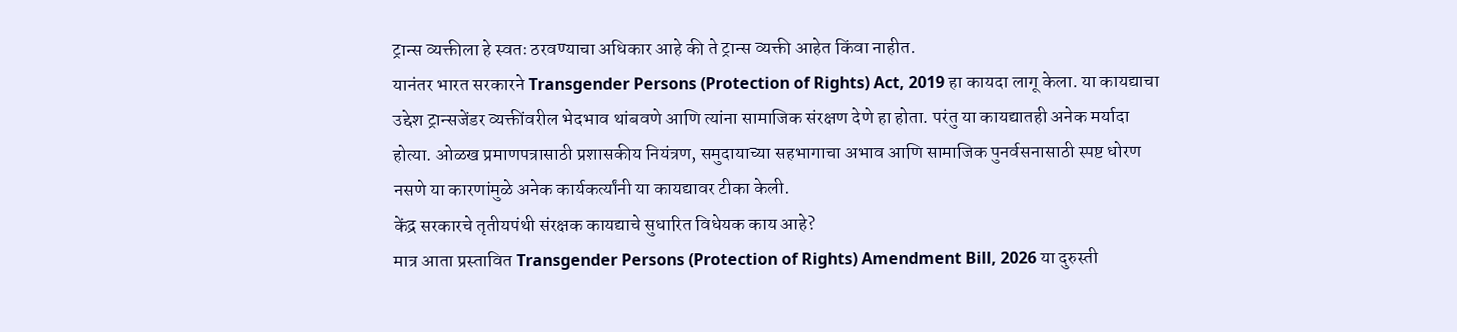ट्रान्स व्यक्तीला हे स्वतः ठरवण्याचा अधिकार आहे की ते ट्रान्स व्यक्ती आहेत किंवा नाहीत.
यानंतर भारत सरकारने Transgender Persons (Protection of Rights) Act, 2019 हा कायदा लागू केला. या कायद्याचा उद्देश ट्रान्सजेंडर व्यक्तींवरील भेदभाव थांबवणे आणि त्यांना सामाजिक संरक्षण देणे हा होता. परंतु या कायद्यातही अनेक मर्यादा होत्या. ओळख प्रमाणपत्रासाठी प्रशासकीय नियंत्रण, समुदायाच्या सहभागाचा अभाव आणि सामाजिक पुनर्वसनासाठी स्पष्ट धोरण नसणे या कारणांमुळे अनेक कार्यकर्त्यांनी या कायद्यावर टीका केली.
केंद्र सरकारचे तृतीयपंथी संरक्षक कायद्याचे सुधारित विधेयक काय आहे?
मात्र आता प्रस्तावित Transgender Persons (Protection of Rights) Amendment Bill, 2026 या दुरुस्ती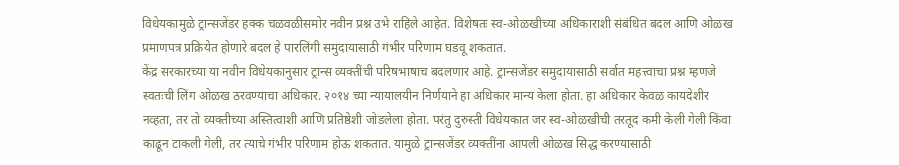विधेयकामुळे ट्रान्सजेंडर हक्क चळवळीसमोर नवीन प्रश्न उभे राहिले आहेत. विशेषतः स्व-ओळखीच्या अधिकाराशी संबंधित बदल आणि ओळख प्रमाणपत्र प्रक्रियेत होणारे बदल हे पारलिंगी समुदायासाठी गंभीर परिणाम घडवू शकतात.
केंद्र सरकारच्या या नवीन विधेयकानुसार ट्रान्स व्यक्तींची परिषभाषाच बदलणार आहे. ट्रान्सजेंडर समुदायासाठी सर्वात महत्त्वाचा प्रश्न म्हणजे स्वतःची लिंग ओळख ठरवण्याचा अधिकार. २०१४ च्या न्यायालयीन निर्णयाने हा अधिकार मान्य केला होता. हा अधिकार केवळ कायदेशीर नव्हता, तर तो व्यक्तीच्या अस्तित्वाशी आणि प्रतिष्ठेशी जोडलेला होता. परंतु दुरुस्ती विधेयकात जर स्व-ओळखीची तरतूद कमी केली गेली किंवा काढून टाकली गेली, तर त्याचे गंभीर परिणाम होऊ शकतात. यामुळे ट्रान्सजेंडर व्यक्तींना आपली ओळख सिद्ध करण्यासाठी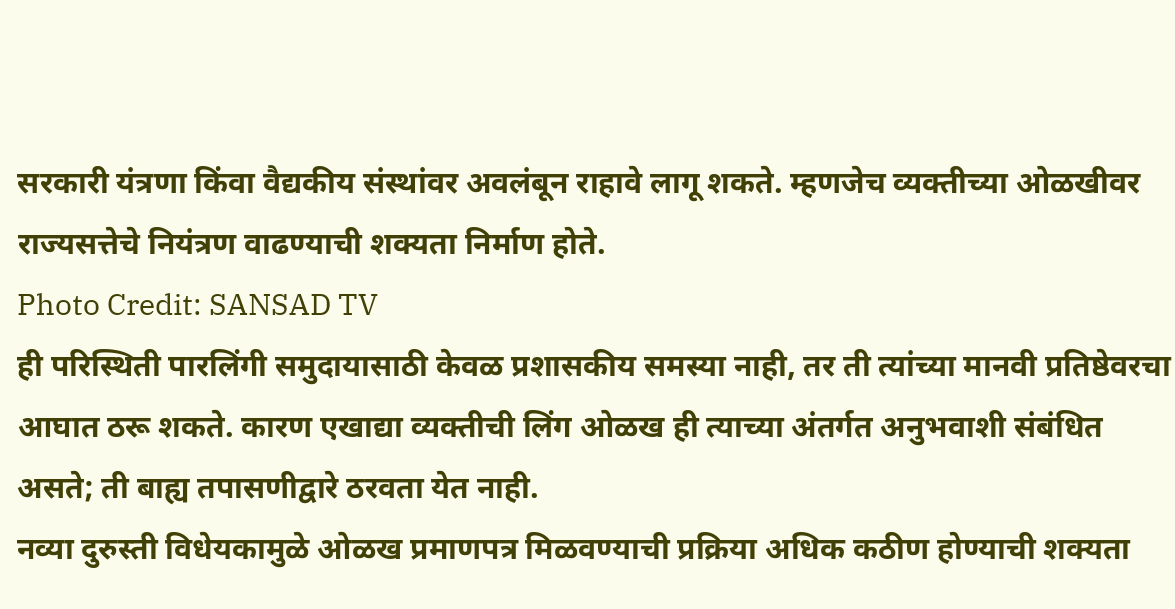सरकारी यंत्रणा किंवा वैद्यकीय संस्थांवर अवलंबून राहावे लागू शकते. म्हणजेच व्यक्तीच्या ओळखीवर राज्यसत्तेचे नियंत्रण वाढण्याची शक्यता निर्माण होते.
Photo Credit: SANSAD TV
ही परिस्थिती पारलिंगी समुदायासाठी केवळ प्रशासकीय समस्या नाही, तर ती त्यांच्या मानवी प्रतिष्ठेवरचा आघात ठरू शकते. कारण एखाद्या व्यक्तीची लिंग ओळख ही त्याच्या अंतर्गत अनुभवाशी संबंधित असते; ती बाह्य तपासणीद्वारे ठरवता येत नाही.
नव्या दुरुस्ती विधेयकामुळे ओळख प्रमाणपत्र मिळवण्याची प्रक्रिया अधिक कठीण होण्याची शक्यता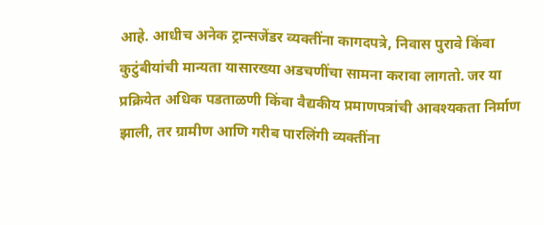आहे. आधीच अनेक ट्रान्सजेंडर व्यक्तींना कागदपत्रे, निवास पुरावे किंवा कुटुंबीयांची मान्यता यासारख्या अडचणींचा सामना करावा लागतो. जर या प्रक्रियेत अधिक पडताळणी किंवा वैद्यकीय प्रमाणपत्रांची आवश्यकता निर्माण झाली, तर ग्रामीण आणि गरीब पारलिंगी व्यक्तींना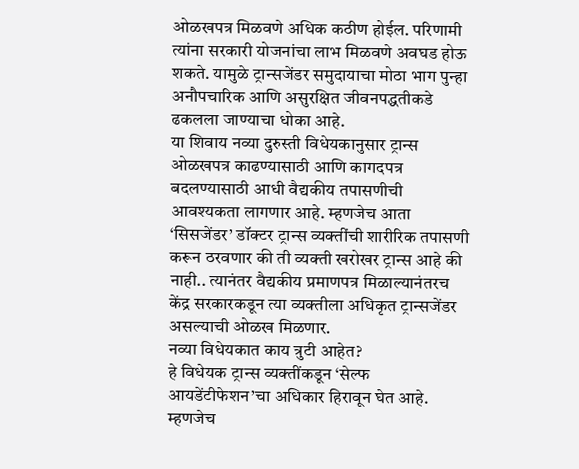ओळखपत्र मिळवणे अधिक कठीण होईल. परिणामी त्यांना सरकारी योजनांचा लाभ मिळवणे अवघड होऊ शकते. यामुळे ट्रान्सजेंडर समुदायाचा मोठा भाग पुन्हा अनौपचारिक आणि असुरक्षित जीवनपद्धतीकडे ढकलला जाण्याचा धोका आहे.
या शिवाय नव्या दुरुस्ती विधेयकानुसार ट्रान्स ओळखपत्र काढण्यासाठी आणि कागदपत्र बदलण्यासाठी आधी वैद्यकीय तपासणीची आवश्यकता लागणार आहे. म्हणजेच आता ‘सिसजेंडर’ डॉक्टर ट्रान्स व्यक्तींची शारीरिक तपासणी करून ठरवणार की ती व्यक्ती खरोखर ट्रान्स आहे की नाही.. त्यानंतर वैद्यकीय प्रमाणपत्र मिळाल्यानंतरच केंद्र सरकारकडून त्या व्यक्तीला अधिकृत ट्रान्सजेंडर असल्याची ओळख मिळणार.
नव्या विधेयकात काय त्रुटी आहेत?
हे विधेयक ट्रान्स व्यक्तींकडून ‘सेल्फ आयडेंटीफेशन’चा अधिकार हिरावून घेत आहे. म्हणजेच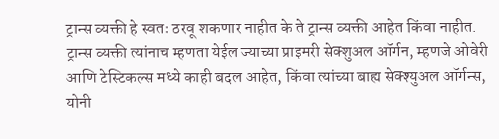ट्रान्स व्यक्ती हे स्वतः ठरवू शकणार नाहीत के ते ट्रान्स व्यक्ती आहेत किंवा नाहीत. ट्रान्स व्यक्ती त्यांनाच म्हणता येईल ज्याच्या प्राइमरी सेक्शुअल ऑर्गन, म्हणजे ओवेरी आणि टेस्टिकल्स मध्ये काही बदल आहेत, किंवा त्यांच्या बाह्य सेक्श्युअल ऑर्गन्स, योनी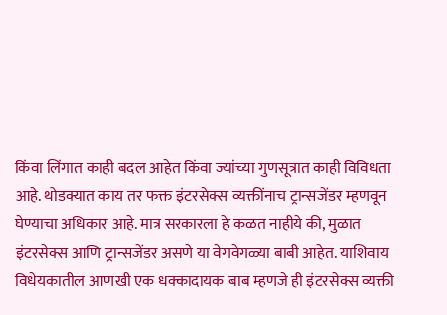किंवा लिंगात काही बदल आहेत किंवा ज्यांच्या गुणसूत्रात काही विविधता आहे. थोडक्यात काय तर फक्त इंटरसेक्स व्यक्तींनाच ट्रान्सजेंडर म्हणवून घेण्याचा अधिकार आहे. मात्र सरकारला हे कळत नाहीये की, मुळात इंटरसेक्स आणि ट्रान्सजेंडर असणे या वेगवेगळ्या बाबी आहेत. याशिवाय विधेयकातील आणखी एक धक्कादायक बाब म्हणजे ही इंटरसेक्स व्यक्ती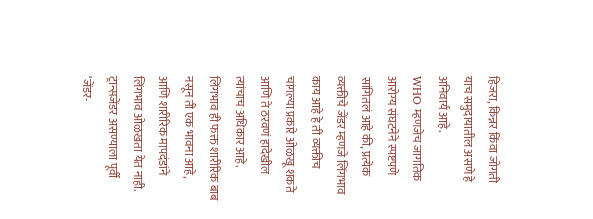हिजरा, किन्नर किंवा जोगती याच समुदायातील असणे हे अनिवार्य आहे.
WHO म्हणजेच जागतिक आरोग्य संघटनेने स्पष्टपणे सांगितलं आहे की, प्रत्येक व्यक्तीचे जेंडर म्हणजे लिंगभाव काय आहे हे ती व्यक्तीच चांगल्या प्रकारे ओळखू शकते आणि ते ठरवणं हादेखील त्यांचाच अधिकार आहे. लिंगभाव ही फक्त शारीरिक बाब नसून ती एक भावना आहे, आणि शारीरिक मापदंडांने लिंगभाव ओळखता येत नाही. ट्रान्सजेंडर असण्याला पूर्वी ‘जेंडर-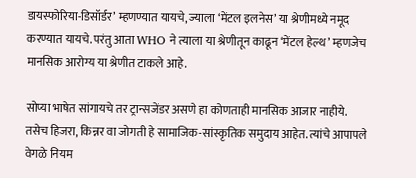डायस्फोरिया-डिसॉर्डर’ म्हणण्यात यायचे, ज्याला ‘मेंटल इलनेस’ या श्रेणीमध्ये नमूद करण्यात यायचे. परंतु आता WHO ने त्याला या श्रेणीतून काढून ‘मेंटल हेल्थ’ म्हणजेच मानसिक आरोग्य या श्रेणीत टाकले आहे.

सोप्या भाषेत सांगायचे तर ट्रान्सजेंडर असणे हा कोणताही मानसिक आजार नाहीये. तसेच हिजरा, किन्नर वा जोगती हे सामाजिक-सांस्कृतिक समुदाय आहेत. त्यांचे आपापले वेगळे नियम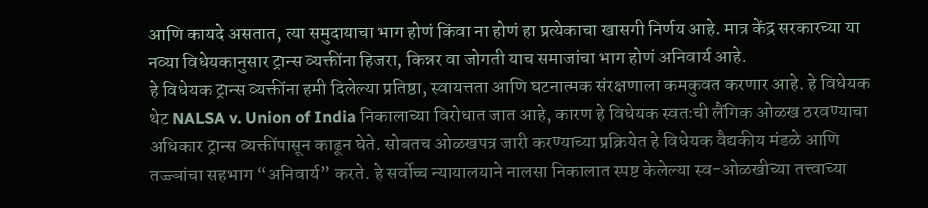आणि कायदे असतात, त्या समुदायाचा भाग होणं किंवा ना होणं हा प्रत्येकाचा खासगी निर्णय आहे. मात्र केंद्र सरकारच्या या नव्या विधेयकानुसार ट्रान्स व्यक्तींना हिजरा, किन्नर वा जोगती याच समाजांचा भाग होणं अनिवार्य आहे.
हे विधेयक ट्रान्स व्यक्तींना हमी दिलेल्या प्रतिष्ठा, स्वायत्तता आणि घटनात्मक संरक्षणाला कमकुवत करणार आहे. हे विधेयक थेट NALSA v. Union of India निकालाच्या विरोधात जात आहे, कारण हे विधेयक स्वतःची लैंगिक ओळख ठरवण्याचा अधिकार ट्रान्स व्यक्तींपासून काढून घेते. सोबतच ओळखपत्र जारी करण्याच्या प्रक्रियेत हे विधेयक वैद्यकीय मंडळे आणि तज्ज्ञांचा सहभाग “अनिवार्य” करते. हे सर्वोच्च न्यायालयाने नालसा निकालात स्पष्ट केलेल्या स्व-ओळखीच्या तत्त्वाच्या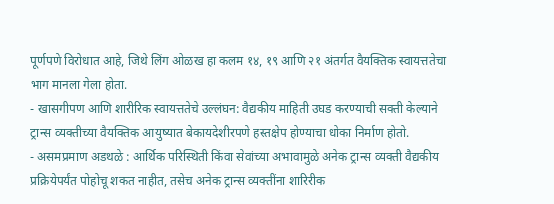पूर्णपणे विरोधात आहे, जिथे लिंग ओळख हा कलम १४, १९ आणि २१ अंतर्गत वैयक्तिक स्वायत्ततेचा भाग मानला गेला होता.
- खासगीपण आणि शारीरिक स्वायत्ततेचे उल्लंघन: वैद्यकीय माहिती उघड करण्याची सक्ती केल्याने ट्रान्स व्यक्तीच्या वैयक्तिक आयुष्यात बेकायदेशीरपणे हस्तक्षेप होण्याचा धोका निर्माण होतो.
- असमप्रमाण अडथळे : आर्थिक परिस्थिती किंवा सेवांच्या अभावामुळे अनेक ट्रान्स व्यक्ती वैद्यकीय प्रक्रियेपर्यंत पोहोचू शकत नाहीत, तसेच अनेक ट्रान्स व्यक्तींना शारिरीक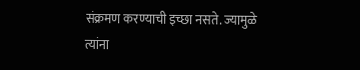संक्रमण करण्याची इच्छा नसते. ज्यामुळे त्यांना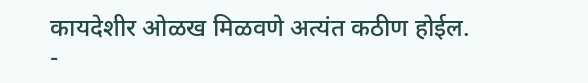कायदेशीर ओळख मिळवणे अत्यंत कठीण होईल.
-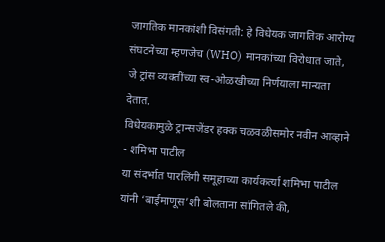जागतिक मानकांशी विसंगती: हे विधेयक जागतिक आरोग्य संघटनेच्या म्हणजेच (WHO) मानकांच्या विरोधात जाते, जे ट्रांस व्यक्तींच्या स्व-ओळखीच्या निर्णयाला मान्यता देतात.
विधेयकामुळे ट्रान्सजेंडर हक्क चळवळीसमोर नवीन आव्हाने - शमिभा पाटील
या संदर्भात पारलिंगी समूहाच्या कार्यकर्त्या शमिभा पाटील यांनी ‘बाईमाणूस’शी बोलताना सांगितले की,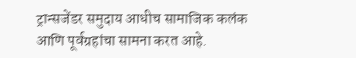ट्रान्सजेंडर समुदाय आधीच सामाजिक कलंक आणि पूर्वग्रहांचा सामना करत आहे.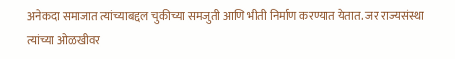अनेकदा समाजात त्यांच्याबद्दल चुकीच्या समजुती आणि भीती निर्माण करण्यात येतात. जर राज्यसंस्था त्यांच्या ओळखीवर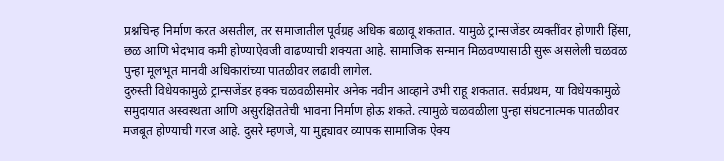प्रश्नचिन्ह निर्माण करत असतील, तर समाजातील पूर्वग्रह अधिक बळावू शकतात. यामुळे ट्रान्सजेंडर व्यक्तींवर होणारी हिंसा, छळ आणि भेदभाव कमी होण्याऐवजी वाढण्याची शक्यता आहे. सामाजिक सन्मान मिळवण्यासाठी सुरू असलेली चळवळ पुन्हा मूलभूत मानवी अधिकारांच्या पातळीवर लढावी लागेल.
दुरुस्ती विधेयकामुळे ट्रान्सजेंडर हक्क चळवळीसमोर अनेक नवीन आव्हाने उभी राहू शकतात. सर्वप्रथम, या विधेयकामुळे समुदायात अस्वस्थता आणि असुरक्षिततेची भावना निर्माण होऊ शकते. त्यामुळे चळवळीला पुन्हा संघटनात्मक पातळीवर मजबूत होण्याची गरज आहे. दुसरे म्हणजे, या मुद्द्यावर व्यापक सामाजिक ऐक्य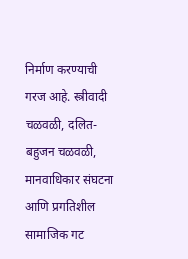निर्माण करण्याची गरज आहे. स्त्रीवादी चळवळी, दलित-बहुजन चळवळी, मानवाधिकार संघटना आणि प्रगतिशील सामाजिक गट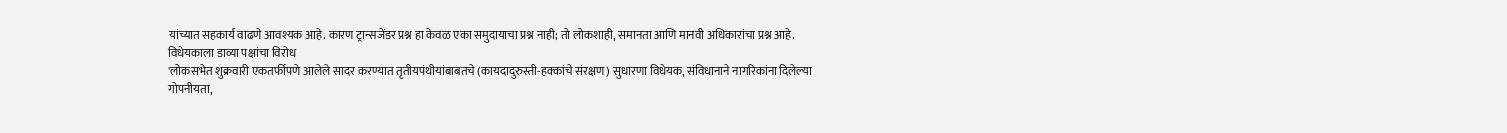यांच्यात सहकार्य वाढणे आवश्यक आहे. कारण ट्रान्सजेंडर प्रश्न हा केवळ एका समुदायाचा प्रश्न नाही; तो लोकशाही, समानता आणि मानवी अधिकारांचा प्रश्न आहे.
विधेयकाला डाव्या पक्षांचा विरोध
'लोकसभेत शुक्रवारी एकतर्फीपणे आलेले सादर करण्यात तृतीयपंथीयांबाबतचे (कायदादुरुस्ती-हक्कांचे संरक्षण) सुधारणा विधेयक, संविधानाने नागरिकांना दिलेल्या गोपनीयता,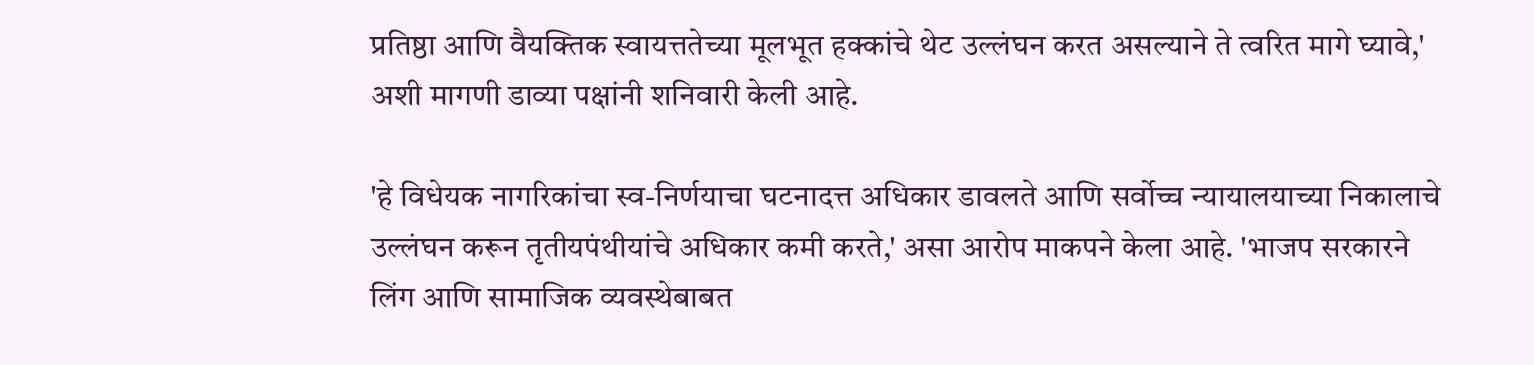प्रतिष्ठा आणि वैयक्तिक स्वायत्ततेच्या मूलभूत हक्कांचे थेट उल्लंघन करत असल्याने ते त्वरित मागे घ्यावे,' अशी मागणी डाव्या पक्षांनी शनिवारी केली आहे.

'हे विधेयक नागरिकांचा स्व-निर्णयाचा घटनादत्त अधिकार डावलते आणि सर्वोच्च न्यायालयाच्या निकालाचे उल्लंघन करून तृतीयपंथीयांचे अधिकार कमी करते,' असा आरोप माकपने केला आहे. 'भाजप सरकारने लिंग आणि सामाजिक व्यवस्थेबाबत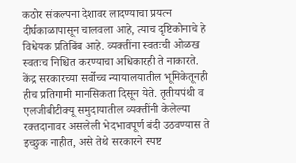कठोर संकल्पना देशावर लादण्याचा प्रयत्न दीर्घकाळापासून चालवला आहे, त्याच दृष्टिकोनाचे हे विधेयक प्रतिबिंब आहे. व्यक्तींना स्वतःची ओळख स्वतःच निश्चित करण्याचा अधिकारही ते नाकारते.
केंद्र सरकारच्या सर्वोच्च न्यायालयातील भूमिकेतूनही हीच प्रतिगामी मानसिकता दिसून येते. तृतीयपंथी व एलजीबीटीक्यू समुदायातील व्यक्तींनी केलेल्या रक्तदानावर असलेली भेदभावपूर्ण बंदी उठवण्यास ते इच्छुक नाहीत, असे तेथे सरकारने स्पष्ट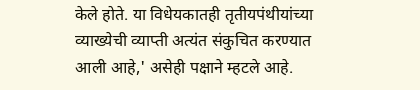केले होते. या विधेयकातही तृतीयपंथीयांच्या व्याख्येची व्याप्ती अत्यंत संकुचित करण्यात आली आहे,' असेही पक्षाने म्हटले आहे.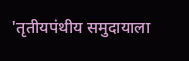'तृतीयपंथीय समुदायाला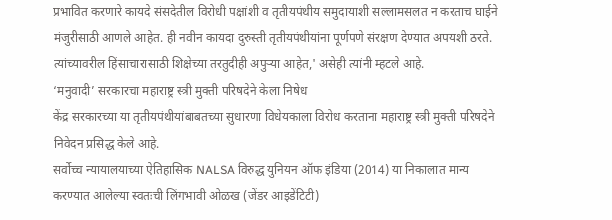प्रभावित करणारे कायदे संसदेतील विरोधी पक्षांशी व तृतीयपंथीय समुदायाशी सल्लामसलत न करताच घाईने मंजुरीसाठी आणले आहेत. ही नवीन कायदा दुरुस्ती तृतीयपंथीयांना पूर्णपणे संरक्षण देण्यात अपयशी ठरते. त्यांच्यावरील हिंसाचारासाठी शिक्षेच्या तरतुदीही अपुऱ्या आहेत,' असेही त्यांनी म्हटले आहे.
‘मनुवादी’ सरकारचा महाराष्ट्र स्त्री मुक्ती परिषदेने केला निषेध
केंद्र सरकारच्या या तृतीयपंथीयांबाबतच्या सुधारणा विधेयकाला विरोध करताना महाराष्ट्र स्त्री मुक्ती परिषदेने निवेदन प्रसिद्ध केले आहे.
सर्वोच्च न्यायालयाच्या ऐतिहासिक NALSA विरुद्ध युनियन ऑफ इंडिया (2014) या निकालात मान्य करण्यात आलेल्या स्वतःची लिंगभावी ओळख (जेंडर आइडेंटिटी)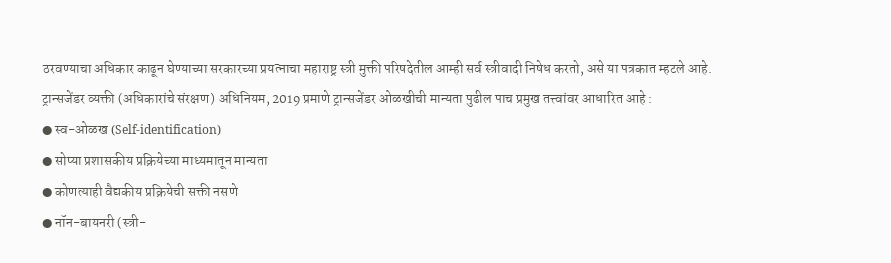ठरवण्याचा अधिकार काढून घेण्याच्या सरकारच्या प्रयत्नाचा महाराष्ट्र स्त्री मुक्ती परिषदेतील आम्ही सर्व स्त्रीवादी निषेध करतो, असे या पत्रकात म्हटले आहे.
ट्रान्सजेंडर व्यक्ती (अधिकारांचे संरक्षण) अधिनियम, 2019 प्रमाणे ट्रान्सजेंडर ओळखीची मान्यता पुढील पाच प्रमुख तत्त्वांवर आधारित आहे :
● स्व-ओळख (Self-identification)
● सोप्या प्रशासकीय प्रक्रियेच्या माध्यमातून मान्यता
● कोणत्याही वैद्यकीय प्रक्रियेची सक्ती नसणे
● नॉन-बायनरी (स्त्री-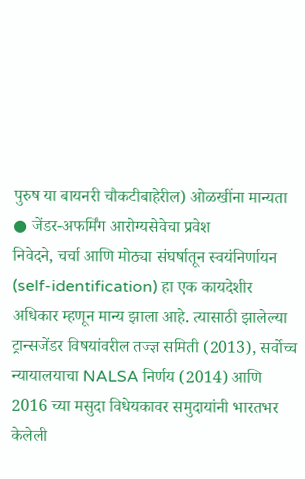पुरुष या बायनरी चौकटीबाहेरील) ओळखींना मान्यता
● जेंडर-अफर्मिंग आरोग्यसेवेचा प्रवेश
निवेदने, चर्चा आणि मोठ्या संघर्षातून स्वयंनिर्णायन (self-identification) हा एक कायदेशीर अधिकार म्हणून मान्य झाला आहे. त्यासाठी झालेल्या ट्रान्सजेंडर विषयांवरील तज्ज्ञ समिती (2013), सर्वोच्च न्यायालयाचा NALSA निर्णय (2014) आणि 2016 च्या मसुदा विधेयकावर समुदायांनी भारतभर केलेली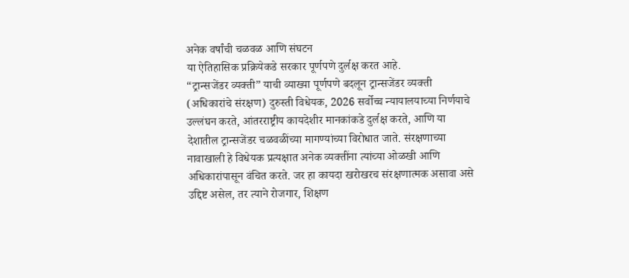अनेक वर्षांची चळवळ आणि संघटन
या ऐतिहासिक प्रक्रियेकडे सरकार पूर्णपणे दुर्लक्ष करत आहे.
“ट्रान्सजेंडर व्यक्ती” याची व्याख्या पूर्णपणे बदलून ट्रान्सजेंडर व्यक्ती (अधिकारांचे संरक्षण) दुरुस्ती विधेयक, 2026 सर्वोच्च न्यायालयाच्या निर्णयाचे उल्लंघन करते, आंतरराष्ट्रीय कायदेशीर मानकांकडे दुर्लक्ष करते, आणि या देशातील ट्रान्सजेंडर चळवळींच्या मागण्यांच्या विरोधात जाते. संरक्षणाच्या नावाखाली हे विधेयक प्रत्यक्षात अनेक व्यक्तींना त्यांच्या ओळखी आणि अधिकारांपासून वंचित करते. जर हा कायदा खरोखरच संरक्षणात्मक असावा असे उद्दिष्ट असेल, तर त्याने रोजगार, शिक्षण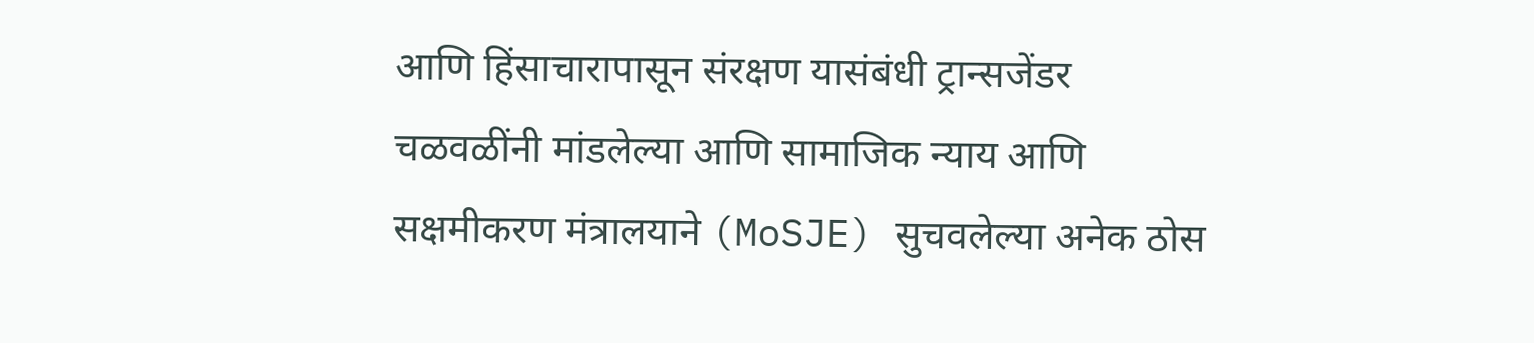आणि हिंसाचारापासून संरक्षण यासंबंधी ट्रान्सजेंडर चळवळींनी मांडलेल्या आणि सामाजिक न्याय आणि सक्षमीकरण मंत्रालयाने (MoSJE) सुचवलेल्या अनेक ठोस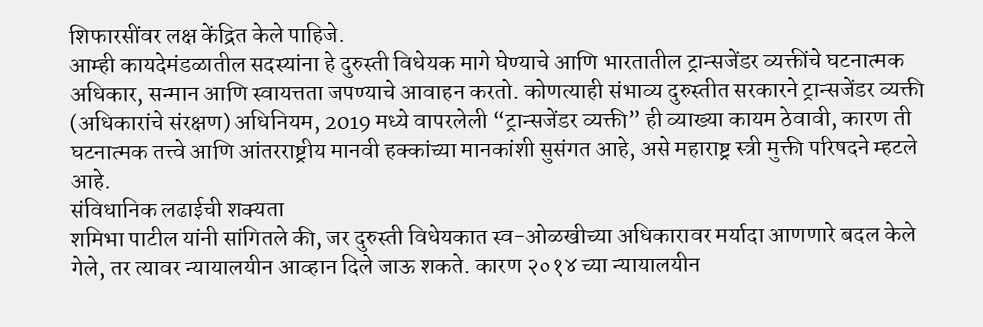शिफारसींवर लक्ष केंद्रित केले पाहिजे.
आम्ही कायदेमंडळातील सदस्यांना हे दुरुस्ती विधेयक मागे घेण्याचे आणि भारतातील ट्रान्सजेंडर व्यक्तींचे घटनात्मक अधिकार, सन्मान आणि स्वायत्तता जपण्याचे आवाहन करतो. कोणत्याही संभाव्य दुरुस्तीत सरकारने ट्रान्सजेंडर व्यक्ती (अधिकारांचे संरक्षण) अधिनियम, 2019 मध्ये वापरलेली “ट्रान्सजेंडर व्यक्ती” ही व्याख्या कायम ठेवावी, कारण ती घटनात्मक तत्त्वे आणि आंतरराष्ट्रीय मानवी हक्कांच्या मानकांशी सुसंगत आहे, असे महाराष्ट्र स्त्री मुक्ती परिषदने म्हटले आहे.
संविधानिक लढाईची शक्यता
शमिभा पाटील यांनी सांगितले की, जर दुरुस्ती विधेयकात स्व-ओळखीच्या अधिकारावर मर्यादा आणणारे बदल केले गेले, तर त्यावर न्यायालयीन आव्हान दिले जाऊ शकते. कारण २०१४ च्या न्यायालयीन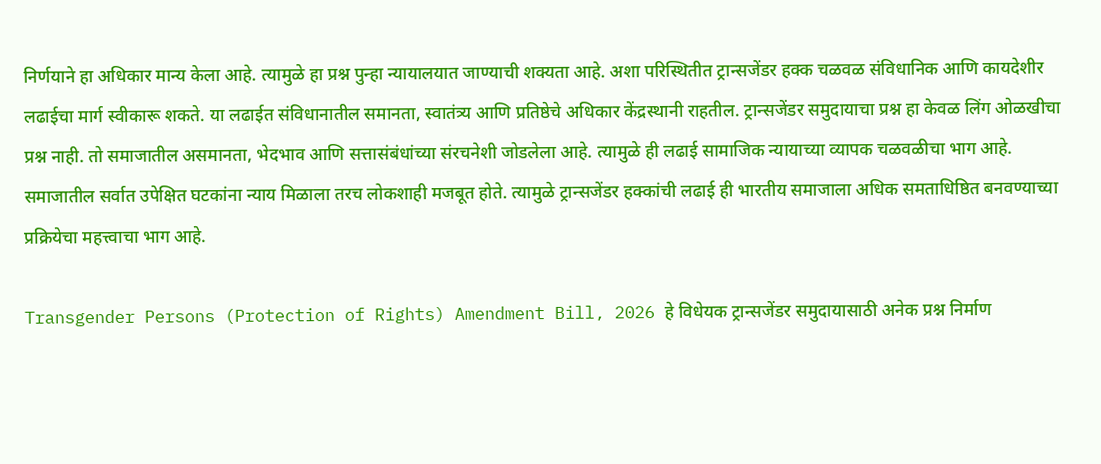निर्णयाने हा अधिकार मान्य केला आहे. त्यामुळे हा प्रश्न पुन्हा न्यायालयात जाण्याची शक्यता आहे. अशा परिस्थितीत ट्रान्सजेंडर हक्क चळवळ संविधानिक आणि कायदेशीर लढाईचा मार्ग स्वीकारू शकते. या लढाईत संविधानातील समानता, स्वातंत्र्य आणि प्रतिष्ठेचे अधिकार केंद्रस्थानी राहतील. ट्रान्सजेंडर समुदायाचा प्रश्न हा केवळ लिंग ओळखीचा प्रश्न नाही. तो समाजातील असमानता, भेदभाव आणि सत्तासंबंधांच्या संरचनेशी जोडलेला आहे. त्यामुळे ही लढाई सामाजिक न्यायाच्या व्यापक चळवळीचा भाग आहे. समाजातील सर्वात उपेक्षित घटकांना न्याय मिळाला तरच लोकशाही मजबूत होते. त्यामुळे ट्रान्सजेंडर हक्कांची लढाई ही भारतीय समाजाला अधिक समताधिष्ठित बनवण्याच्या प्रक्रियेचा महत्त्वाचा भाग आहे.

Transgender Persons (Protection of Rights) Amendment Bill, 2026 हे विधेयक ट्रान्सजेंडर समुदायासाठी अनेक प्रश्न निर्माण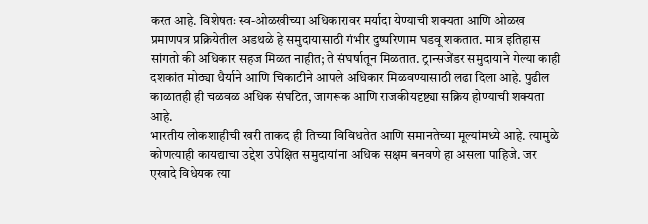करत आहे. विशेषतः स्व-ओळखीच्या अधिकारावर मर्यादा येण्याची शक्यता आणि ओळख प्रमाणपत्र प्रक्रियेतील अडथळे हे समुदायासाठी गंभीर दुष्परिणाम घडवू शकतात. मात्र इतिहास सांगतो की अधिकार सहज मिळत नाहीत; ते संघर्षातून मिळतात. ट्रान्सजेंडर समुदायाने गेल्या काही दशकांत मोठ्या धैर्याने आणि चिकाटीने आपले अधिकार मिळवण्यासाठी लढा दिला आहे. पुढील काळातही ही चळवळ अधिक संघटित, जागरूक आणि राजकीयदृष्ट्या सक्रिय होण्याची शक्यता आहे.
भारतीय लोकशाहीची खरी ताकद ही तिच्या विविधतेत आणि समानतेच्या मूल्यांमध्ये आहे. त्यामुळे कोणत्याही कायद्याचा उद्देश उपेक्षित समुदायांना अधिक सक्षम बनवणे हा असला पाहिजे. जर एखादे विधेयक त्या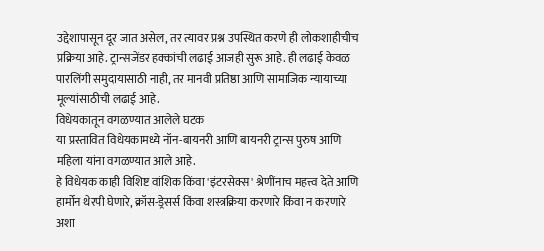उद्देशापासून दूर जात असेल, तर त्यावर प्रश्न उपस्थित करणे ही लोकशाहीचीच प्रक्रिया आहे. ट्रान्सजेंडर हक्कांची लढाई आजही सुरू आहे. ही लढाई केवळ पारलिंगी समुदायासाठी नाही, तर मानवी प्रतिष्ठा आणि सामाजिक न्यायाच्या मूल्यांसाठीची लढाई आहे.
विधेयकातून वगळण्यात आलेले घटक
या प्रस्तावित विधेयकामध्ये नॉन-बायनरी आणि बायनरी ट्रान्स पुरुष आणि महिला यांना वगळण्यात आले आहे.
हे विधेयक काही विशिष्ट वांशिक किंवा 'इंटरसेक्स' श्रेणींनाच महत्त्व देते आणि हार्मोन थेरपी घेणारे, क्रॉस-ड्रेसर्स किंवा शस्त्रक्रिया करणारे किंवा न करणारे अशा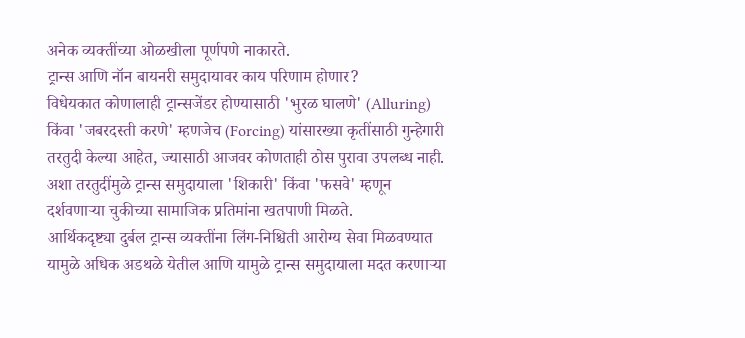अनेक व्यक्तींच्या ओळखीला पूर्णपणे नाकारते.
ट्रान्स आणि नॉन बायनरी समुदायावर काय परिणाम होणार?
विधेयकात कोणालाही ट्रान्सजेंडर होण्यासाठी 'भुरळ घालणे' (Alluring) किंवा 'जबरदस्ती करणे' म्हणजेच (Forcing) यांसारख्या कृतींसाठी गुन्हेगारी तरतुदी केल्या आहेत, ज्यासाठी आजवर कोणताही ठोस पुरावा उपलब्ध नाही. अशा तरतुदींमुळे ट्रान्स समुदायाला 'शिकारी' किंवा 'फसवे' म्हणून दर्शवणाऱ्या चुकीच्या सामाजिक प्रतिमांना खतपाणी मिळते.
आर्थिकदृष्ट्या दुर्बल ट्रान्स व्यक्तींना लिंग-निश्चिती आरोग्य सेवा मिळवण्यात यामुळे अधिक अडथळे येतील आणि यामुळे ट्रान्स समुदायाला मदत करणाऱ्या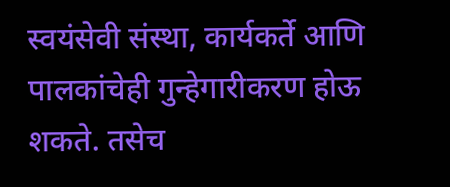स्वयंसेवी संस्था, कार्यकर्ते आणि पालकांचेही गुन्हेगारीकरण होऊ शकते. तसेच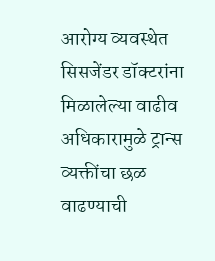आरोग्य व्यवस्थेत सिसजेंडर डॉक्टरांना मिळालेल्या वाढीव अधिकारामुळे ट्रान्स व्यक्तींचा छळ वाढण्याची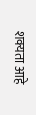शक्यता आहे